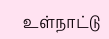உள்நாட்டு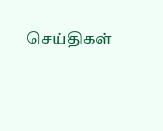செய்திகள்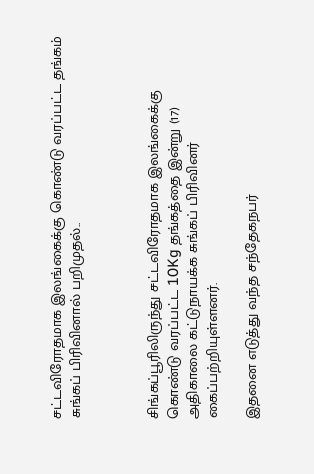சட்டவிரோதமாக இலங்கைக்கு கொண்டு வரப்பட்ட தங்கம் சுங்கப் பிரிவினால் பறிமுதல்..



சிங்கப்பூரிலிருந்து சட்டவிரோதமாக இலங்கைக்கு கொண்டு வரப்பட்ட 10Kg தங்கத்தை இன்று (17) அதிகாலை கட்டுநாயக்க சுங்கப் பிரிவினர் கைப்பற்றியுள்ளனர்.

இதனை எடுத்து வந்த சந்தேகநபர்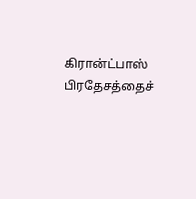கிரான்ட்பாஸ் பிரதேசத்தைச்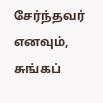சேர்ந்தவர் எனவும், சுங்கப்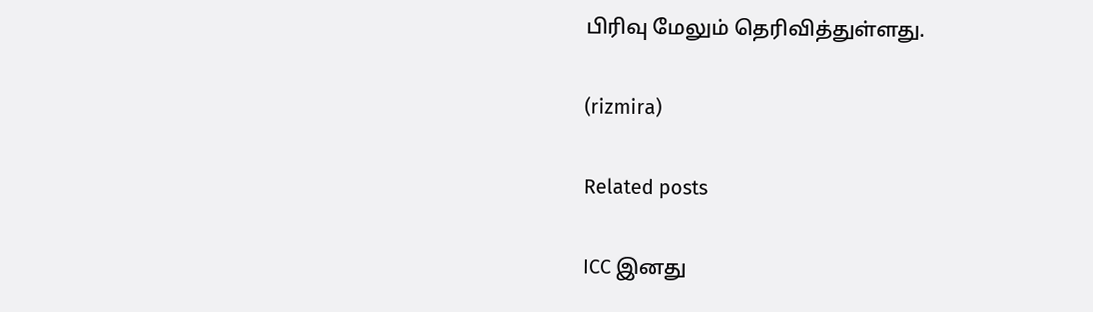பிரிவு மேலும் தெரிவித்துள்ளது.

(rizmira)

Related posts

ICC இனது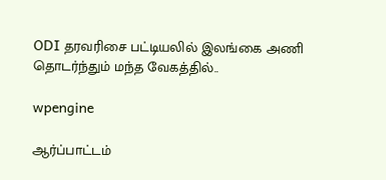ODI தரவரிசை பட்டியலில் இலங்கை அணி தொடர்ந்தும் மந்த வேகத்தில்..

wpengine

ஆர்ப்பாட்டம்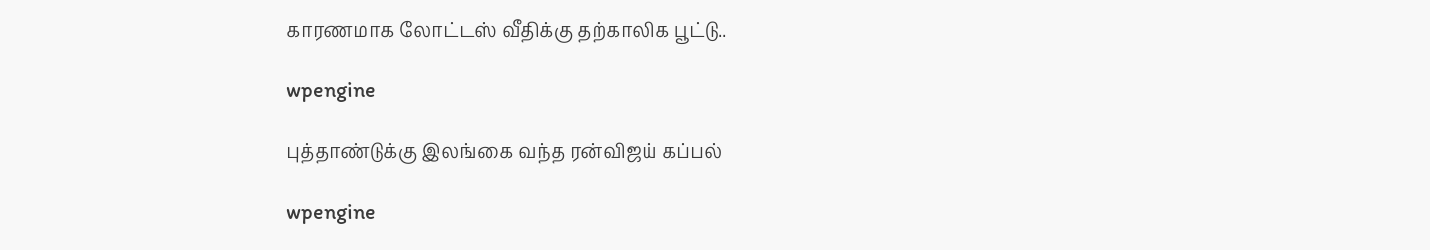காரணமாக லோட்டஸ் வீதிக்கு தற்காலிக பூட்டு..

wpengine

புத்தாண்டுக்கு இலங்கை வந்த ரன்விஜய் கப்பல்

wpengine